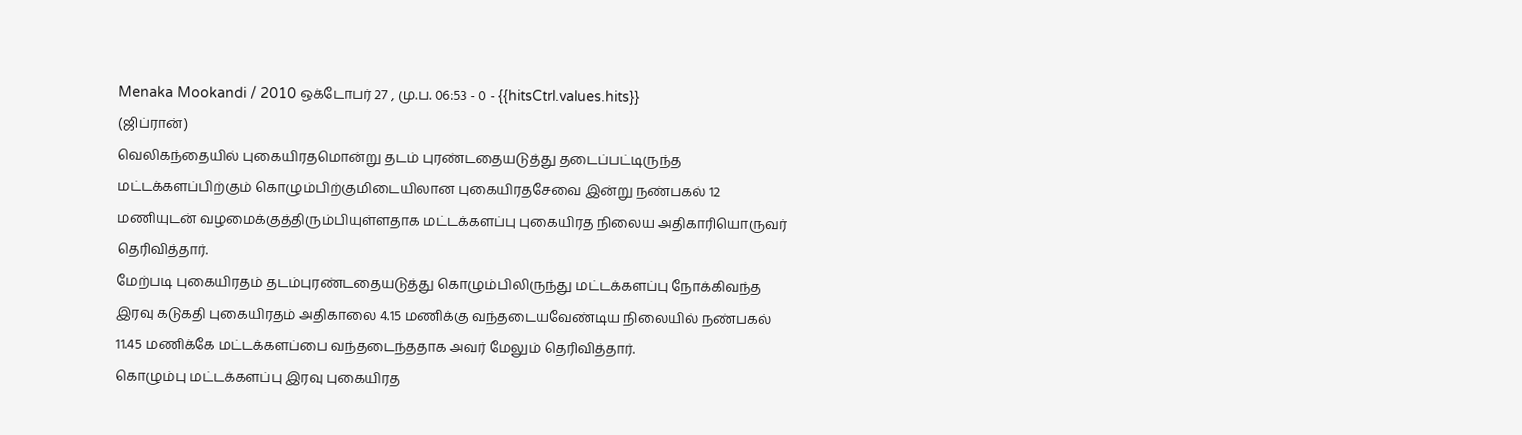Menaka Mookandi / 2010 ஒக்டோபர் 27 , மு.ப. 06:53 - 0 - {{hitsCtrl.values.hits}}
(ஜிப்ரான்)
வெலிகந்தையில் புகையிரதமொன்று தடம் புரண்டதையடுத்து தடைப்பட்டிருந்த மட்டக்களப்பிற்கும் கொழும்பிற்குமிடையிலான புகையிரதசேவை இன்று நண்பகல் 12 மணியுடன் வழமைக்குத்திரும்பியுள்ளதாக மட்டக்களப்பு புகையிரத நிலைய அதிகாரியொருவர் தெரிவித்தார்.
மேற்படி புகையிரதம் தடம்புரண்டதையடுத்து கொழும்பிலிருந்து மட்டக்களப்பு நோக்கிவந்த இரவு கடுகதி புகையிரதம் அதிகாலை 4.15 மணிக்கு வந்தடையவேண்டிய நிலையில் நண்பகல் 11.45 மணிக்கே மட்டக்களப்பை வந்தடைந்ததாக அவர் மேலும் தெரிவித்தார்.
கொழும்பு மட்டக்களப்பு இரவு புகையிரத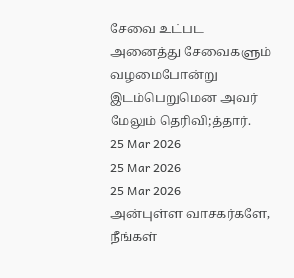சேவை உட்பட அனைத்து சேவைகளும் வழமைபோன்று இடம்பெறுமென அவர் மேலும் தெரிவி;த்தார்.
25 Mar 2026
25 Mar 2026
25 Mar 2026
அன்புள்ள வாசகர்களே,
நீங்கள்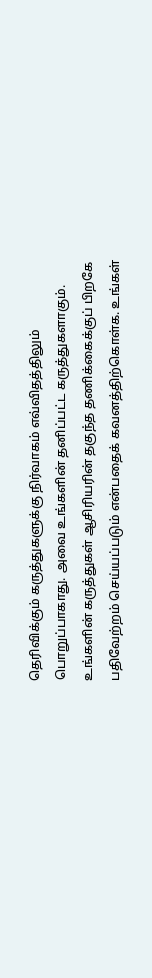தெரிவிக்கும் கருத்துகளுக்கு நிர்வாகம் எவ்விதத்திலும் பொறுப்பாகாது. அவை உங்களின் தனிப்பட்ட கருத்துகளாகும். உங்களின் கருத்துகள் ஆசிரியரின் தகுந்த தணிக்கைக்குப் பிறகே பதிவேற்றம் செய்யப்படும் என்பதைக் கவனத்திற்கொள்க. உங்கள்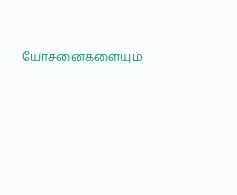யோசனைகளையும்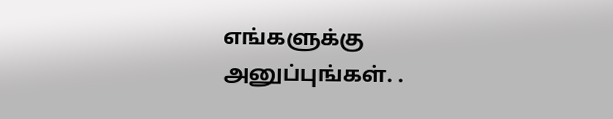எங்களுக்கு அனுப்புங்கள். .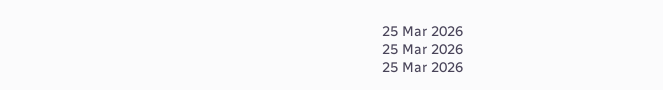25 Mar 2026
25 Mar 2026
25 Mar 2026